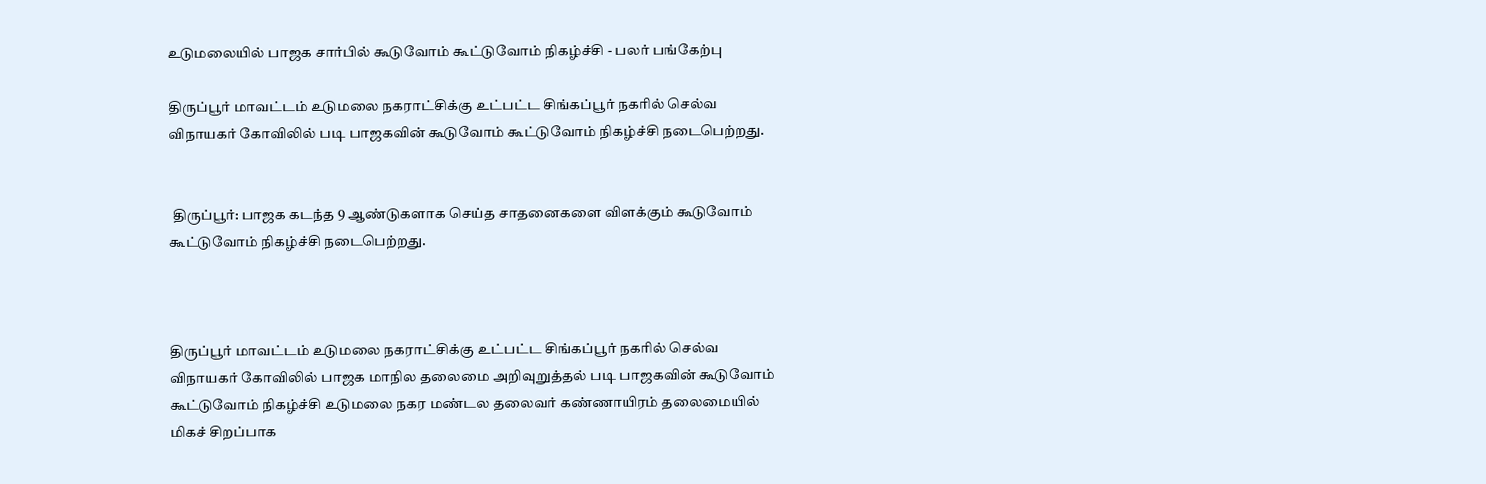உடுமலையில் பாஜக சார்பில் கூடுவோம் கூட்டுவோம் நிகழ்ச்சி - பலர் பங்கேற்பு

திருப்பூர் மாவட்டம் உடுமலை நகராட்சிக்கு உட்பட்ட சிங்கப்பூர் நகரில் செல்வ விநாயகர் கோவிலில் படி பாஜகவின் கூடுவோம் கூட்டுவோம் நிகழ்ச்சி நடைபெற்றது.


 திருப்பூர்: பாஜக கடந்த 9 ஆண்டுகளாக செய்த சாதனைகளை விளக்கும் கூடுவோம் கூட்டுவோம் நிகழ்ச்சி நடைபெற்றது.



திருப்பூர் மாவட்டம் உடுமலை நகராட்சிக்கு உட்பட்ட சிங்கப்பூர் நகரில் செல்வ விநாயகர் கோவிலில் பாஜக மாநில தலைமை அறிவுறுத்தல் படி பாஜகவின் கூடுவோம் கூட்டுவோம் நிகழ்ச்சி உடுமலை நகர மண்டல தலைவர் கண்ணாயிரம் தலைமையில் மிகச் சிறப்பாக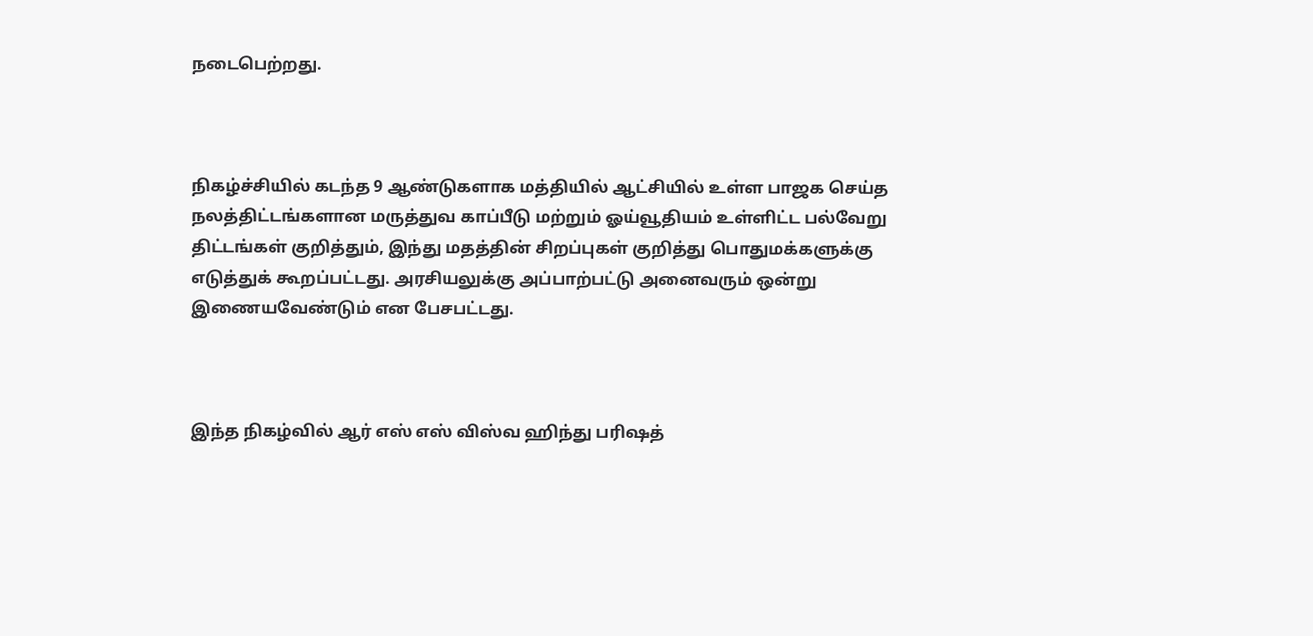நடைபெற்றது.



நிகழ்ச்சியில் கடந்த 9 ஆண்டுகளாக மத்தியில் ஆட்சியில் உள்ள பாஜக செய்த நலத்திட்டங்களான மருத்துவ காப்பீடு மற்றும் ஓய்வூதியம் உள்ளிட்ட பல்வேறு திட்டங்கள் குறித்தும், இந்து மதத்தின் சிறப்புகள் குறித்து பொதுமக்களுக்கு எடுத்துக் கூறப்பட்டது. அரசியலுக்கு அப்பாற்பட்டு அனைவரும் ஒன்று இணையவேண்டும் என பேசபட்டது.



இந்த நிகழ்வில் ஆர் எஸ் எஸ் விஸ்வ ஹிந்து பரிஷத்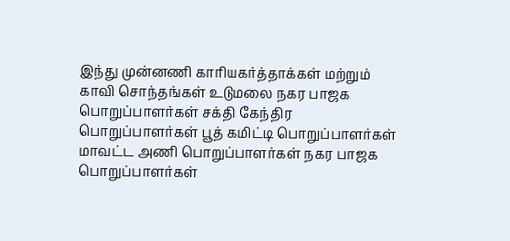இந்து முன்னணி காரியகர்த்தாக்கள் மற்றும் காவி சொந்தங்கள் உடுமலை நகர பாஜக பொறுப்பாளர்கள் சக்தி கேந்திர பொறுப்பாளர்கள் பூத் கமிட்டி பொறுப்பாளர்கள் மாவட்ட அணி பொறுப்பாளர்கள் நகர பாஜக பொறுப்பாளர்கள்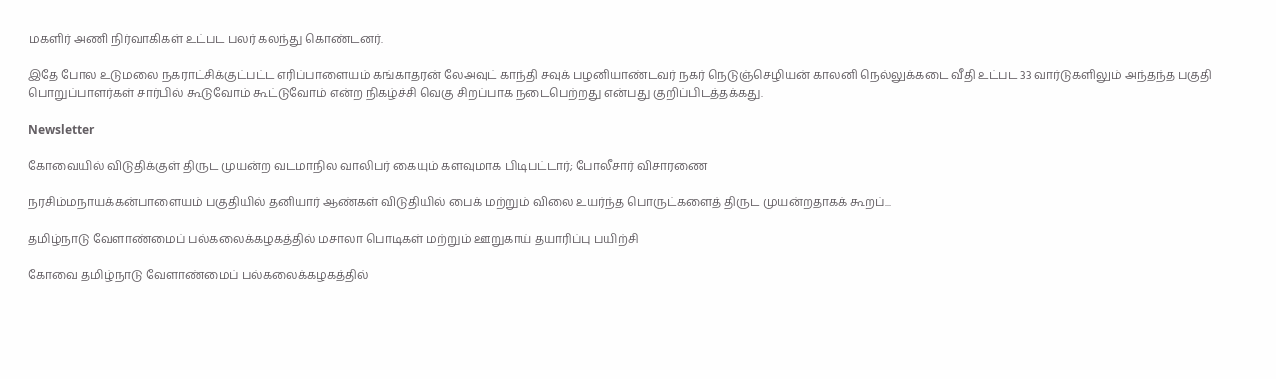மகளிர் அணி நிர்வாகிகள் உட்பட பலர் கலந்து கொண்டனர்.

இதே போல உடுமலை நகராட்சிக்குட்பட்ட எரிப்பாளையம் கங்காதரன் லேஅவுட் காந்தி சவுக் பழனியாண்டவர் நகர் நெடுஞ்செழியன் காலனி நெல்லுக்கடை வீதி உட்பட 33 வார்டுகளிலும் அந்தந்த பகுதி பொறுப்பாளர்கள் சார்பில் கூடுவோம் கூட்டுவோம் என்ற நிகழ்ச்சி வெகு சிறப்பாக நடைபெற்றது என்பது குறிப்பிடத்தக்கது.

Newsletter

கோவையில் விடுதிக்குள் திருட முயன்ற வடமாநில வாலிபர் கையும் களவுமாக பிடிபட்டார்; போலீசார் விசாரணை

நரசிம்மநாயக்கன்பாளையம் பகுதியில் தனியார் ஆண்கள் விடுதியில் பைக் மற்றும் விலை உயர்ந்த பொருட்களைத் திருட முயன்றதாகக் கூறப்...

தமிழ்நாடு வேளாண்மைப் பல்கலைக்கழகத்தில் மசாலா பொடிகள் மற்றும் ஊறுகாய் தயாரிப்பு பயிற்சி

கோவை தமிழ்நாடு வேளாண்மைப் பல்கலைக்கழகத்தில்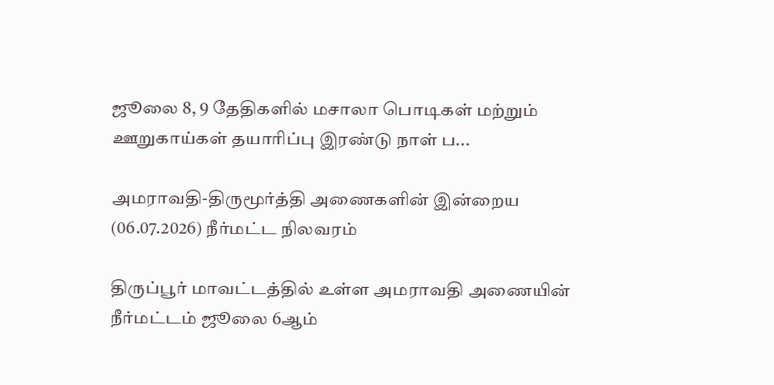ஜூலை 8, 9 தேதிகளில் மசாலா பொடிகள் மற்றும் ஊறுகாய்கள் தயாரிப்பு இரண்டு நாள் ப...

அமராவதி-திருமூர்த்தி அணைகளின் இன்றைய (06.07.2026) நீர்மட்ட நிலவரம்

திருப்பூர் மாவட்டத்தில் உள்ள அமராவதி அணையின் நீர்மட்டம் ஜூலை 6ஆம்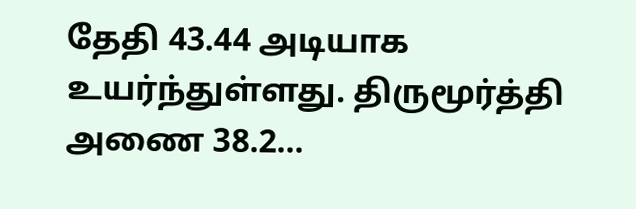தேதி 43.44 அடியாக உயர்ந்துள்ளது. திருமூர்த்தி அணை 38.2...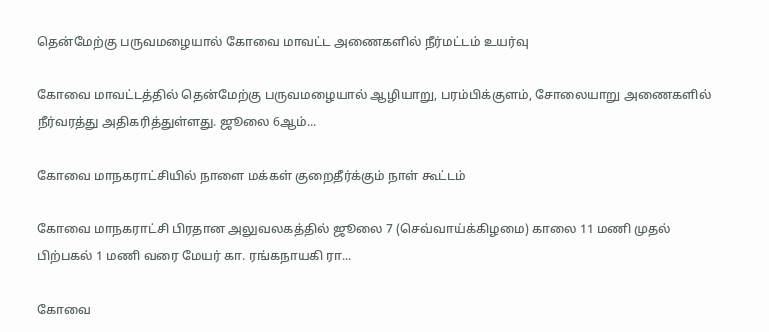தென்மேற்கு பருவமழையால் கோவை மாவட்ட அணைகளில் நீர்மட்டம் உயர்வு

கோவை மாவட்டத்தில் தென்மேற்கு பருவமழையால் ஆழியாறு, பரம்பிக்குளம், சோலையாறு அணைகளில் நீர்வரத்து அதிகரித்துள்ளது. ஜூலை 6ஆம்...

கோவை மாநகராட்சியில் நாளை மக்கள் குறைதீர்க்கும் நாள் கூட்டம்

கோவை மாநகராட்சி பிரதான அலுவலகத்தில் ஜூலை 7 (செவ்வாய்க்கிழமை) காலை 11 மணி முதல் பிற்பகல் 1 மணி வரை மேயர் கா. ரங்கநாயகி ரா...

கோவை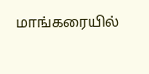மாங்கரையில்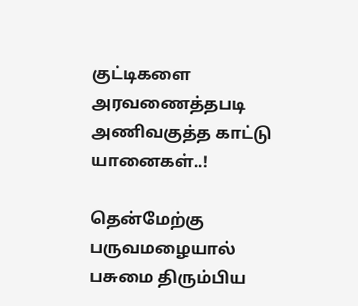குட்டிகளை அரவணைத்தபடி அணிவகுத்த காட்டு யானைகள்..!

தென்மேற்கு பருவமழையால் பசுமை திரும்பிய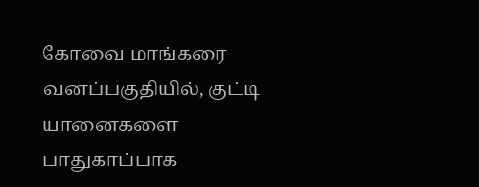கோவை மாங்கரை வனப்பகுதியில், குட்டி யானைகளை பாதுகாப்பாக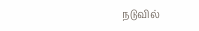நடுவில்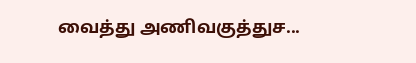வைத்து அணிவகுத்துச...